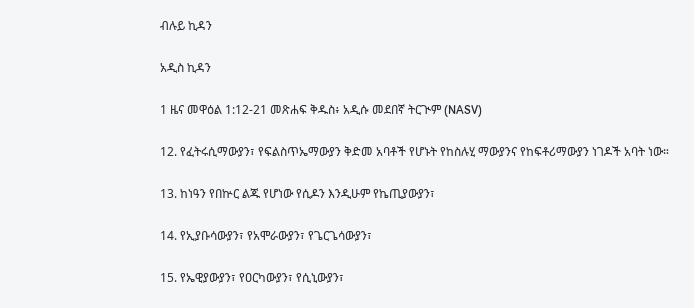ብሉይ ኪዳን

አዲስ ኪዳን

1 ዜና መዋዕል 1:12-21 መጽሐፍ ቅዱስ፥ አዲሱ መደበኛ ትርጒም (NASV)

12. የፈትሩሲማውያን፣ የፍልስጥኤማውያን ቅድመ አባቶች የሆኑት የከስሉሂ ማውያንና የከፍቶሪማውያን ነገዶች አባት ነው።

13. ከነዓን የበኵር ልጁ የሆነው የሲዶን እንዲሁም የኬጢያውያን፣

14. የኢያቡሳውያን፣ የአሞራውያን፣ የጌርጌሳውያን፣

15. የኤዊያውያን፣ የዐርካውያን፣ የሲኒውያን፣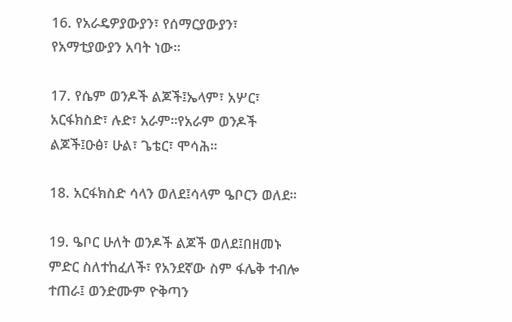16. የአራዴዎያውያን፣ የሰማርያውያን፣ የአማቲያውያን አባት ነው።

17. የሴም ወንዶች ልጆች፤ኤላም፣ አሦር፣ አርፋክስድ፣ ሉድ፣ አራም።የአራም ወንዶች ልጆች፤ዑፅ፣ ሁል፣ ጌቴር፣ ሞሳሕ።

18. አርፋክስድ ሳላን ወለደ፤ሳላም ዔቦርን ወለደ።

19. ዔቦር ሁለት ወንዶች ልጆች ወለደ፤በዘመኑ ምድር ስለተከፈለች፣ የአንደኛው ስም ፋሌቅ ተብሎ ተጠራ፤ ወንድሙም ዮቅጣን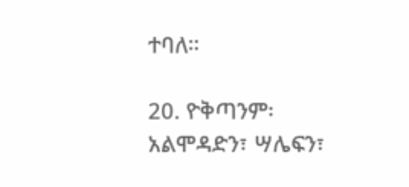ተባለ።

20. ዮቅጣንም፡አልሞዳድን፣ ሣሌፍን፣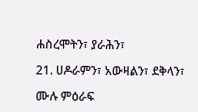ሐስረሞትን፣ ያራሕን፣

21. ሀዶራምን፣ አውዛልን፣ ደቅላን፣

ሙሉ ምዕራፍ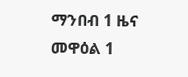ማንበብ 1 ዜና መዋዕል 1